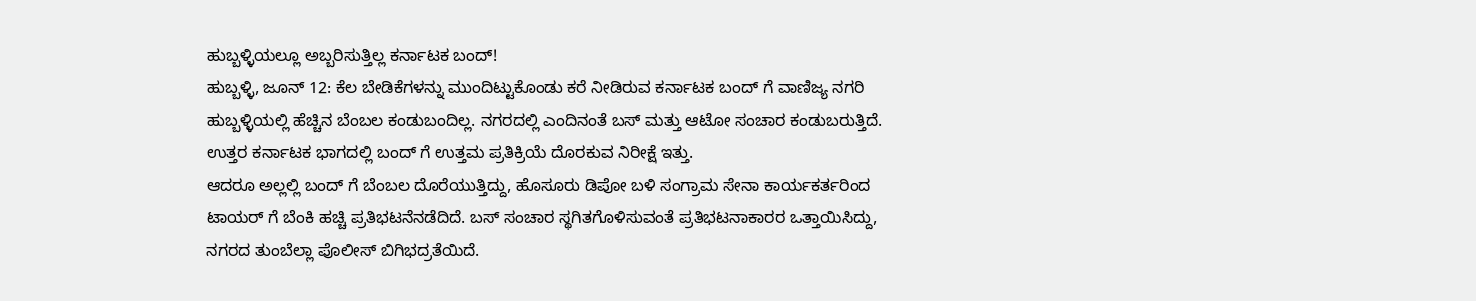ಹುಬ್ಬಳ್ಳಿಯಲ್ಲೂ ಅಬ್ಬರಿಸುತ್ತಿಲ್ಲ ಕರ್ನಾಟಕ ಬಂದ್!
ಹುಬ್ಬಳ್ಳಿ, ಜೂನ್ 12: ಕೆಲ ಬೇಡಿಕೆಗಳನ್ನು ಮುಂದಿಟ್ಟುಕೊಂಡು ಕರೆ ನೀಡಿರುವ ಕರ್ನಾಟಕ ಬಂದ್ ಗೆ ವಾಣಿಜ್ಯ ನಗರಿ ಹುಬ್ಬಳ್ಳಿಯಲ್ಲಿ ಹೆಚ್ಚಿನ ಬೆಂಬಲ ಕಂಡುಬಂದಿಲ್ಲ. ನಗರದಲ್ಲಿ ಎಂದಿನಂತೆ ಬಸ್ ಮತ್ತು ಆಟೋ ಸಂಚಾರ ಕಂಡುಬರುತ್ತಿದೆ. ಉತ್ತರ ಕರ್ನಾಟಕ ಭಾಗದಲ್ಲಿ ಬಂದ್ ಗೆ ಉತ್ತಮ ಪ್ರತಿಕ್ರಿಯೆ ದೊರಕುವ ನಿರೀಕ್ಷೆ ಇತ್ತು.
ಆದರೂ ಅಲ್ಲಲ್ಲಿ ಬಂದ್ ಗೆ ಬೆಂಬಲ ದೊರೆಯುತ್ತಿದ್ದು, ಹೊಸೂರು ಡಿಪೋ ಬಳಿ ಸಂಗ್ರಾಮ ಸೇನಾ ಕಾರ್ಯಕರ್ತರಿಂದ ಟಾಯರ್ ಗೆ ಬೆಂಕಿ ಹಚ್ಚಿ ಪ್ರತಿಭಟನೆನಡೆದಿದೆ. ಬಸ್ ಸಂಚಾರ ಸ್ಥಗಿತಗೊಳಿಸುವಂತೆ ಪ್ರತಿಭಟನಾಕಾರರ ಒತ್ತಾಯಿಸಿದ್ದು, ನಗರದ ತುಂಬೆಲ್ಲಾ ಪೊಲೀಸ್ ಬಿಗಿಭದ್ರತೆಯಿದೆ.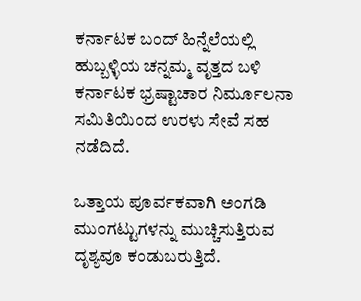ಕರ್ನಾಟಕ ಬಂದ್ ಹಿನ್ನೆಲೆಯಲ್ಲಿ ಹುಬ್ಬಳ್ಳಿಯ ಚನ್ನಮ್ಮ ವೃತ್ತದ ಬಳಿ ಕರ್ನಾಟಕ ಭ್ರಷ್ಟಾಚಾರ ನಿರ್ಮೂಲನಾ ಸಮಿತಿಯಿಂದ ಉರಳು ಸೇವೆ ಸಹ ನಡೆದಿದೆ.

ಒತ್ತಾಯ ಪೂರ್ವಕವಾಗಿ ಅಂಗಡಿ ಮುಂಗಟ್ಟುಗಳನ್ನು ಮುಚ್ಚಿಸುತ್ತಿರುವ ದೃಶ್ಯವೂ ಕಂಡುಬರುತ್ತಿದೆ.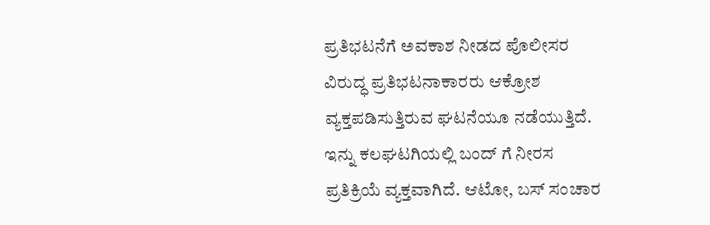ಪ್ರತಿಭಟನೆಗೆ ಅವಕಾಶ ನೀಡದ ಪೊಲೀಸರ ವಿರುದ್ಧ ಪ್ರತಿಭಟನಾಕಾರರು ಆಕ್ರೋಶ ವ್ಯಕ್ತಪಡಿಸುತ್ತಿರುವ ಘಟನೆಯೂ ನಡೆಯುತ್ತಿದೆ.
ಇನ್ನು ಕಲಘಟಗಿಯಲ್ಲಿ ಬಂದ್ ಗೆ ನೀರಸ ಪ್ರತಿಕ್ರಿಯೆ ವ್ಯಕ್ತವಾಗಿದೆ. ಆಟೋ, ಬಸ್ ಸಂಚಾರ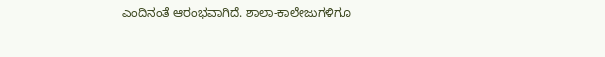ಎಂದಿನಂತೆ ಆರಂಭವಾಗಿದೆ. ಶಾಲಾ-ಕಾಲೇಜುಗಳಿಗೂ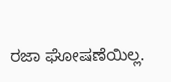ರಜಾ ಘೋಷಣೆಯಿಲ್ಲ.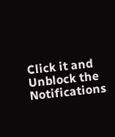Click it and Unblock the Notifications